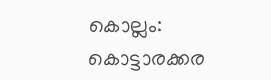കൊല്ലം: കൊട്ടാരക്കര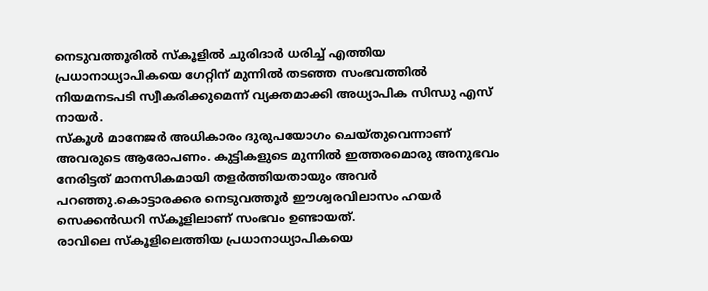നെടുവത്തൂരിൽ സ്കൂളിൽ ചുരിദാർ ധരിച്ച് എത്തിയ പ്രധാനാധ്യാപികയെ ഗേറ്റിന് മുന്നിൽ തടഞ്ഞ സംഭവത്തിൽ നിയമനടപടി സ്വീകരിക്കുമെന്ന് വ്യക്തമാക്കി അധ്യാപിക സിന്ധു എസ് നായർ.
സ്കൂൾ മാനേജർ അധികാരം ദുരുപയോഗം ചെയ്തുവെന്നാണ് അവരുടെ ആരോപണം. കുട്ടികളുടെ മുന്നിൽ ഇത്തരമൊരു അനുഭവം നേരിട്ടത് മാനസികമായി തളർത്തിയതായും അവർ പറഞ്ഞു.കൊട്ടാരക്കര നെടുവത്തൂർ ഈശ്വരവിലാസം ഹയർ സെക്കൻഡറി സ്കൂളിലാണ് സംഭവം ഉണ്ടായത്.
രാവിലെ സ്കൂളിലെത്തിയ പ്രധാനാധ്യാപികയെ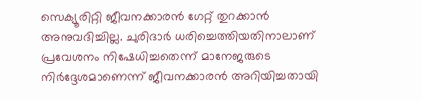സെക്യൂരിറ്റി ജീവനക്കാരൻ ഗേറ്റ് തുറക്കാൻ അനുവദിച്ചില്ല. ചുരിദാർ ധരിച്ചെത്തിയതിനാലാണ് പ്രവേശനം നിഷേധിച്ചതെന്ന് മാനേജരുടെ നിർദ്ദേശമാണെന്ന് ജീവനക്കാരൻ അറിയിച്ചതായി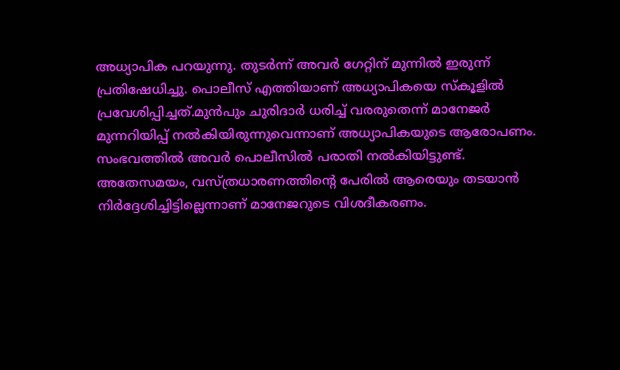അധ്യാപിക പറയുന്നു. തുടർന്ന് അവർ ഗേറ്റിന് മുന്നിൽ ഇരുന്ന് പ്രതിഷേധിച്ചു. പൊലീസ് എത്തിയാണ് അധ്യാപികയെ സ്കൂളിൽ പ്രവേശിപ്പിച്ചത്.മുൻപും ചുരിദാർ ധരിച്ച് വരരുതെന്ന് മാനേജർ മുന്നറിയിപ്പ് നൽകിയിരുന്നുവെന്നാണ് അധ്യാപികയുടെ ആരോപണം.
സംഭവത്തിൽ അവർ പൊലീസിൽ പരാതി നൽകിയിട്ടുണ്ട്. അതേസമയം, വസ്ത്രധാരണത്തിന്റെ പേരിൽ ആരെയും തടയാൻ നിർദ്ദേശിച്ചിട്ടില്ലെന്നാണ് മാനേജറുടെ വിശദീകരണം.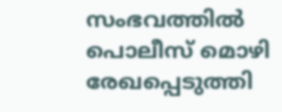സംഭവത്തിൽ പൊലീസ് മൊഴി രേഖപ്പെടുത്തി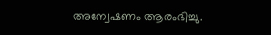അന്വേഷണം ആരംഭിച്ചു.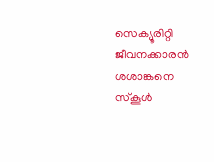സെക്യൂരിറ്റി ജീവനക്കാരൻ ശശാങ്കനെ സ്കൂൾ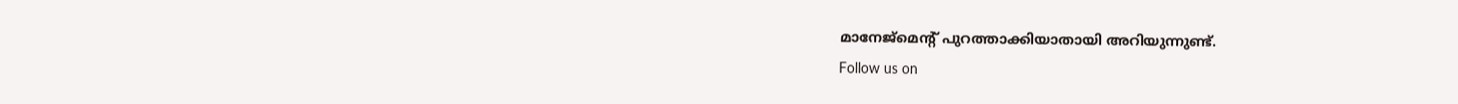മാനേജ്മെൻ്റ് പുറത്താക്കിയാതായി അറിയുന്നുണ്ട്.
Follow us on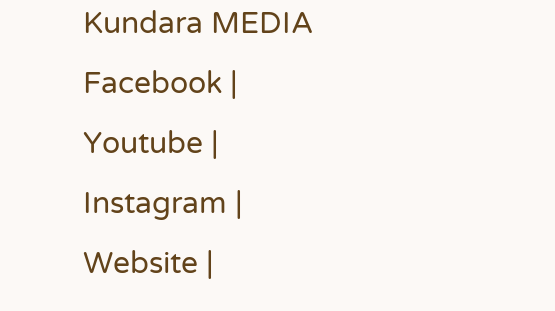Kundara MEDIA
Facebook | Youtube | Instagram | Website |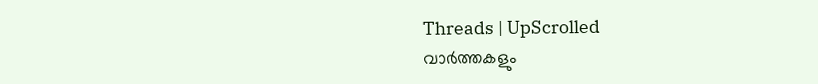Threads | UpScrolled
വാർത്തകളും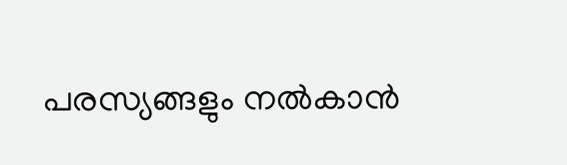പരസ്യങ്ങളും നൽകാൻ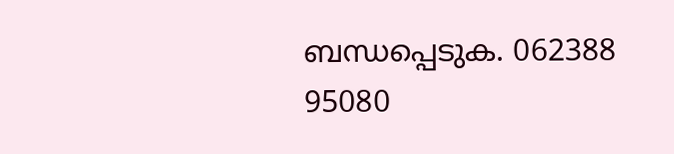ബന്ധപ്പെടുക. 062388 95080